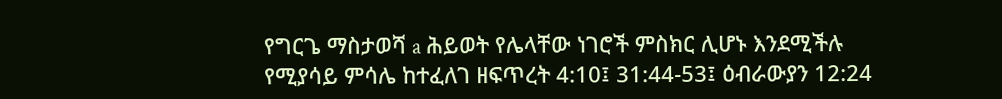የግርጌ ማስታወሻ a ሕይወት የሌላቸው ነገሮች ምስክር ሊሆኑ እንደሚችሉ የሚያሳይ ምሳሌ ከተፈለገ ዘፍጥረት 4:10፤ 31:44-53፤ ዕብራውያን 12:24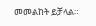መመልከት ይቻላል።